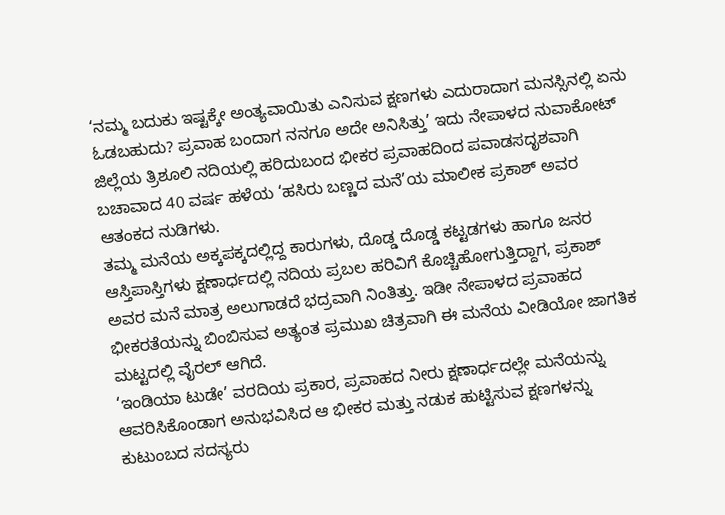‘ನಮ್ಮ ಬದುಕು ಇಷ್ಟಕ್ಕೇ ಅಂತ್ಯವಾಯಿತು ಎನಿಸುವ ಕ್ಷಣಗಳು ಎದುರಾದಾಗ ಮನಸ್ಸಿನಲ್ಲಿ ಏನು ಓಡಬಹುದು? ಪ್ರವಾಹ ಬಂದಾಗ ನನಗೂ ಅದೇ ಅನಿಸಿತ್ತು’ ಇದು ನೇಪಾಳದ ನುವಾಕೋಟ್ ಜಿಲ್ಲೆಯ ತ್ರಿಶೂಲಿ ನದಿಯಲ್ಲಿ ಹರಿದುಬಂದ ಭೀಕರ ಪ್ರವಾಹದಿಂದ ಪವಾಡಸದೃಶವಾಗಿ ಬಚಾವಾದ 40 ವರ್ಷ ಹಳೆಯ ‘ಹಸಿರು ಬಣ್ಣದ ಮನೆ’ಯ ಮಾಲೀಕ ಪ್ರಕಾಶ್ ಅವರ ಆತಂಕದ ನುಡಿಗಳು.
ತಮ್ಮ ಮನೆಯ ಅಕ್ಕಪಕ್ಕದಲ್ಲಿದ್ದ ಕಾರುಗಳು, ದೊಡ್ಡ ದೊಡ್ಡ ಕಟ್ಟಡಗಳು ಹಾಗೂ ಜನರ ಆಸ್ತಿಪಾಸ್ತಿಗಳು ಕ್ಷಣಾರ್ಧದಲ್ಲಿ ನದಿಯ ಪ್ರಬಲ ಹರಿವಿಗೆ ಕೊಚ್ಚಿಹೋಗುತ್ತಿದ್ದಾಗ, ಪ್ರಕಾಶ್ ಅವರ ಮನೆ ಮಾತ್ರ ಅಲುಗಾಡದೆ ಭದ್ರವಾಗಿ ನಿಂತಿತ್ತು. ಇಡೀ ನೇಪಾಳದ ಪ್ರವಾಹದ ಭೀಕರತೆಯನ್ನು ಬಿಂಬಿಸುವ ಅತ್ಯಂತ ಪ್ರಮುಖ ಚಿತ್ರವಾಗಿ ಈ ಮನೆಯ ವೀಡಿಯೋ ಜಾಗತಿಕ ಮಟ್ಟದಲ್ಲಿ ವೈರಲ್ ಆಗಿದೆ.
‘ಇಂಡಿಯಾ ಟುಡೇ’ ವರದಿಯ ಪ್ರಕಾರ, ಪ್ರವಾಹದ ನೀರು ಕ್ಷಣಾರ್ಧದಲ್ಲೇ ಮನೆಯನ್ನು ಆವರಿಸಿಕೊಂಡಾಗ ಅನುಭವಿಸಿದ ಆ ಭೀಕರ ಮತ್ತು ನಡುಕ ಹುಟ್ಟಿಸುವ ಕ್ಷಣಗಳನ್ನು ಕುಟುಂಬದ ಸದಸ್ಯರು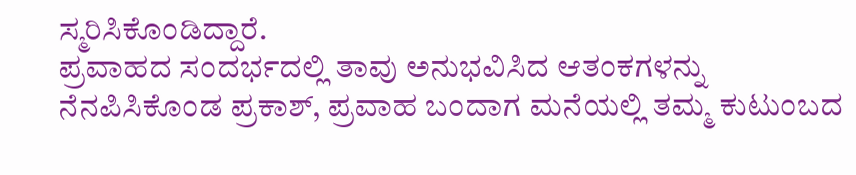ಸ್ಮರಿಸಿಕೊಂಡಿದ್ದಾರೆ.
ಪ್ರವಾಹದ ಸಂದರ್ಭದಲ್ಲಿ ತಾವು ಅನುಭವಿಸಿದ ಆತಂಕಗಳನ್ನು ನೆನಪಿಸಿಕೊಂಡ ಪ್ರಕಾಶ್, ಪ್ರವಾಹ ಬಂದಾಗ ಮನೆಯಲ್ಲಿ ತಮ್ಮ ಕುಟುಂಬದ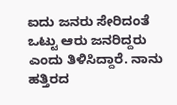ಐದು ಜನರು ಸೇರಿದಂತೆ ಒಟ್ಟು ಆರು ಜನರಿದ್ದರು ಎಂದು ತಿಳಿಸಿದ್ದಾರೆ. ನಾನು ಹತ್ತಿರದ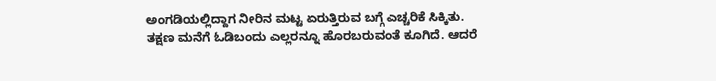ಅಂಗಡಿಯಲ್ಲಿದ್ದಾಗ ನೀರಿನ ಮಟ್ಟ ಏರುತ್ತಿರುವ ಬಗ್ಗೆ ಎಚ್ಚರಿಕೆ ಸಿಕ್ಕಿತು. ತಕ್ಷಣ ಮನೆಗೆ ಓಡಿಬಂದು ಎಲ್ಲರನ್ನೂ ಹೊರಬರುವಂತೆ ಕೂಗಿದೆ. ಆದರೆ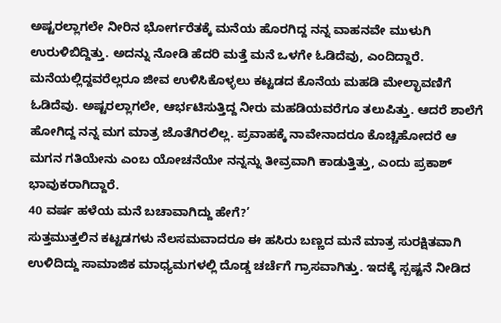ಅಷ್ಟರಲ್ಲಾಗಲೇ ನೀರಿನ ಭೋರ್ಗರೆತಕ್ಕೆ ಮನೆಯ ಹೊರಗಿದ್ದ ನನ್ನ ವಾಹನವೇ ಮುಳುಗಿ ಉರುಳಿಬಿದ್ದಿತ್ತು. ಅದನ್ನು ನೋಡಿ ಹೆದರಿ ಮತ್ತೆ ಮನೆ ಒಳಗೇ ಓಡಿದೆವು, ಎಂದಿದ್ದಾರೆ.
ಮನೆಯಲ್ಲಿದ್ದವರೆಲ್ಲರೂ ಜೀವ ಉಳಿಸಿಕೊಳ್ಳಲು ಕಟ್ಟಡದ ಕೊನೆಯ ಮಹಡಿ ಮೇಲ್ಛಾವಣಿಗೆ ಓಡಿದೆವು. ಅಷ್ಟರಲ್ಲಾಗಲೇ, ಆರ್ಭಟಿಸುತ್ತಿದ್ದ ನೀರು ಮಹಡಿಯವರೆಗೂ ತಲುಪಿತ್ತು. ಆದರೆ ಶಾಲೆಗೆ ಹೋಗಿದ್ದ ನನ್ನ ಮಗ ಮಾತ್ರ ಜೊತೆಗಿರಲಿಲ್ಲ. ಪ್ರವಾಹಕ್ಕೆ ನಾವೇನಾದರೂ ಕೊಚ್ಚಿಹೋದರೆ ಆ ಮಗನ ಗತಿಯೇನು ಎಂಬ ಯೋಚನೆಯೇ ನನ್ನನ್ನು ತೀವ್ರವಾಗಿ ಕಾಡುತ್ತಿತ್ತು, ಎಂದು ಪ್ರಕಾಶ್ ಭಾವುಕರಾಗಿದ್ದಾರೆ.
40 ವರ್ಷ ಹಳೆಯ ಮನೆ ಬಚಾವಾಗಿದ್ದು ಹೇಗೆ?’
ಸುತ್ತಮುತ್ತಲಿನ ಕಟ್ಟಡಗಳು ನೆಲಸಮವಾದರೂ ಈ ಹಸಿರು ಬಣ್ಣದ ಮನೆ ಮಾತ್ರ ಸುರಕ್ಷಿತವಾಗಿ ಉಳಿದಿದ್ದು ಸಾಮಾಜಿಕ ಮಾಧ್ಯಮಗಳಲ್ಲಿ ದೊಡ್ಡ ಚರ್ಚೆಗೆ ಗ್ರಾಸವಾಗಿತ್ತು. ಇದಕ್ಕೆ ಸ್ಪಷ್ಟನೆ ನೀಡಿದ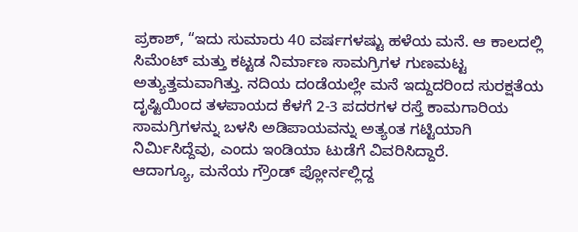ಪ್ರಕಾಶ್, “ಇದು ಸುಮಾರು 40 ವರ್ಷಗಳಷ್ಟು ಹಳೆಯ ಮನೆ. ಆ ಕಾಲದಲ್ಲಿ ಸಿಮೆಂಟ್ ಮತ್ತು ಕಟ್ಟಡ ನಿರ್ಮಾಣ ಸಾಮಗ್ರಿಗಳ ಗುಣಮಟ್ಟ ಅತ್ಯುತ್ತಮವಾಗಿತ್ತು. ನದಿಯ ದಂಡೆಯಲ್ಲೇ ಮನೆ ಇದ್ದುದರಿಂದ ಸುರಕ್ಷತೆಯ ದೃಷ್ಟಿಯಿಂದ ತಳಪಾಯದ ಕೆಳಗೆ 2-3 ಪದರಗಳ ರಸ್ತೆ ಕಾಮಗಾರಿಯ ಸಾಮಗ್ರಿಗಳನ್ನು ಬಳಸಿ ಅಡಿಪಾಯವನ್ನು ಅತ್ಯಂತ ಗಟ್ಟಿಯಾಗಿ ನಿರ್ಮಿಸಿದ್ದೆವು, ಎಂದು ಇಂಡಿಯಾ ಟುಡೆಗೆ ವಿವರಿಸಿದ್ದಾರೆ.
ಆದಾಗ್ಯೂ, ಮನೆಯ ಗ್ರೌಂಡ್ ಪ್ಲೋರ್ನಲ್ಲಿದ್ದ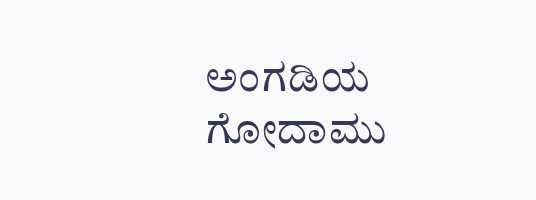ಅಂಗಡಿಯ ಗೋದಾಮು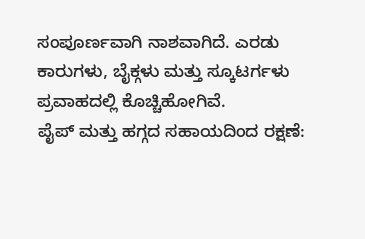ಸಂಪೂರ್ಣವಾಗಿ ನಾಶವಾಗಿದೆ. ಎರಡು ಕಾರುಗಳು, ಬೈಕ್ಗಳು ಮತ್ತು ಸ್ಕೂಟರ್ಗಳು ಪ್ರವಾಹದಲ್ಲಿ ಕೊಚ್ಚಿಹೋಗಿವೆ.
ಪೈಪ್ ಮತ್ತು ಹಗ್ಗದ ಸಹಾಯದಿಂದ ರಕ್ಷಣೆ: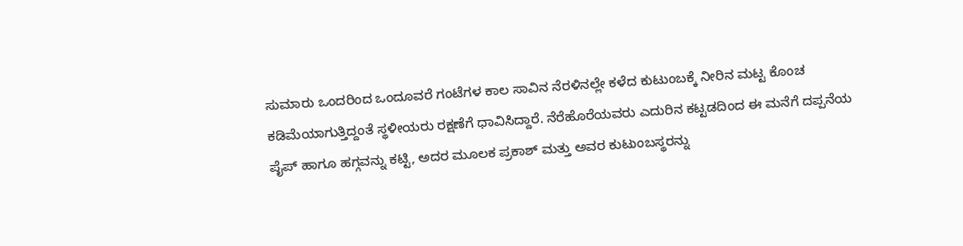ಸುಮಾರು ಒಂದರಿಂದ ಒಂದೂವರೆ ಗಂಟೆಗಳ ಕಾಲ ಸಾವಿನ ನೆರಳಿನಲ್ಲೇ ಕಳೆದ ಕುಟುಂಬಕ್ಕೆ ನೀರಿನ ಮಟ್ಟ ಕೊಂಚ ಕಡಿಮೆಯಾಗುತ್ತಿದ್ದಂತೆ ಸ್ಥಳೀಯರು ರಕ್ಷಣೆಗೆ ಧಾವಿಸಿದ್ದಾರೆ. ನೆರೆಹೊರೆಯವರು ಎದುರಿನ ಕಟ್ಟಡದಿಂದ ಈ ಮನೆಗೆ ದಪ್ಪನೆಯ ಪೈಪ್ ಹಾಗೂ ಹಗ್ಗವನ್ನು ಕಟ್ಟಿ, ಅದರ ಮೂಲಕ ಪ್ರಕಾಶ್ ಮತ್ತು ಅವರ ಕುಟುಂಬಸ್ಥರನ್ನು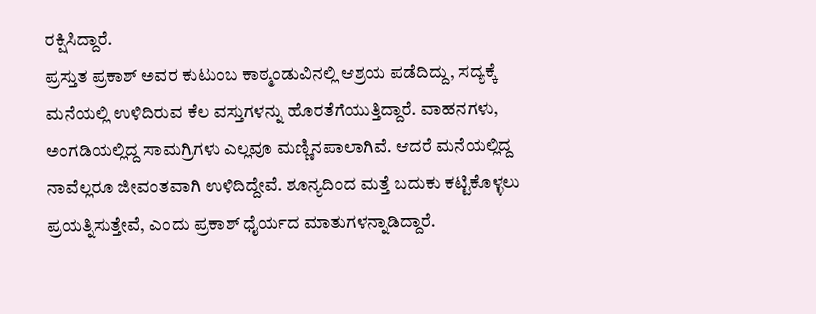ರಕ್ಷಿಸಿದ್ದಾರೆ.
ಪ್ರಸ್ತುತ ಪ್ರಕಾಶ್ ಅವರ ಕುಟುಂಬ ಕಾಠ್ಮಂಡುವಿನಲ್ಲಿ ಆಶ್ರಯ ಪಡೆದಿದ್ದು, ಸದ್ಯಕ್ಕೆ ಮನೆಯಲ್ಲಿ ಉಳಿದಿರುವ ಕೆಲ ವಸ್ತುಗಳನ್ನು ಹೊರತೆಗೆಯುತ್ತಿದ್ದಾರೆ. ವಾಹನಗಳು, ಅಂಗಡಿಯಲ್ಲಿದ್ದ ಸಾಮಗ್ರಿಗಳು ಎಲ್ಲವೂ ಮಣ್ಣಿನಪಾಲಾಗಿವೆ. ಆದರೆ ಮನೆಯಲ್ಲಿದ್ದ ನಾವೆಲ್ಲರೂ ಜೀವಂತವಾಗಿ ಉಳಿದಿದ್ದೇವೆ. ಶೂನ್ಯದಿಂದ ಮತ್ತೆ ಬದುಕು ಕಟ್ಟಿಕೊಳ್ಳಲು ಪ್ರಯತ್ನಿಸುತ್ತೇವೆ, ಎಂದು ಪ್ರಕಾಶ್ ಧೈರ್ಯದ ಮಾತುಗಳನ್ನಾಡಿದ್ದಾರೆ.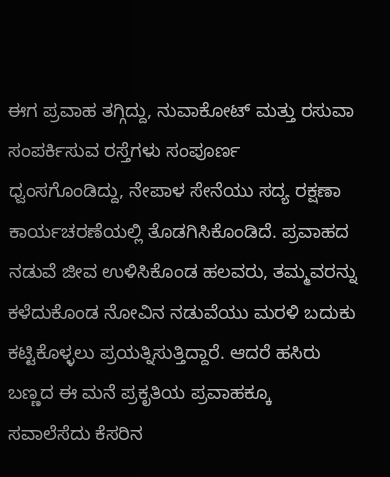ಈಗ ಪ್ರವಾಹ ತಗ್ಗಿದ್ದು, ನುವಾಕೋಟ್ ಮತ್ತು ರಸುವಾ ಸಂಪರ್ಕಿಸುವ ರಸ್ತೆಗಳು ಸಂಪೂರ್ಣ ಧ್ವಂಸಗೊಂಡಿದ್ದು, ನೇಪಾಳ ಸೇನೆಯು ಸದ್ಯ ರಕ್ಷಣಾ ಕಾರ್ಯಚರಣೆಯಲ್ಲಿ ತೊಡಗಿಸಿಕೊಂಡಿದೆ. ಪ್ರವಾಹದ ನಡುವೆ ಜೀವ ಉಳಿಸಿಕೊಂಡ ಹಲವರು, ತಮ್ಮವರನ್ನು ಕಳೆದುಕೊಂಡ ನೋವಿನ ನಡುವೆಯು ಮರಳಿ ಬದುಕು ಕಟ್ಟಿಕೊಳ್ಳಲು ಪ್ರಯತ್ನಿಸುತ್ತಿದ್ದಾರೆ. ಆದರೆ ಹಸಿರು ಬಣ್ಣದ ಈ ಮನೆ ಪ್ರಕೃತಿಯ ಪ್ರವಾಹಕ್ಕೂ ಸವಾಲೆಸೆದು ಕೆಸರಿನ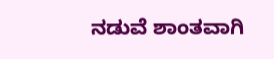ನಡುವೆ ಶಾಂತವಾಗಿ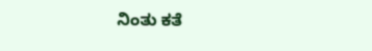ನಿಂತು ಕತೆ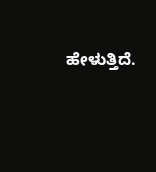ಹೇಳುತ್ತಿದೆ.